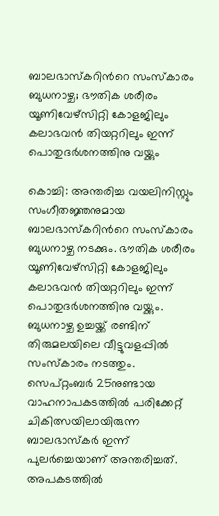ബാലഭാസ്കറിന്‍റെ സംസ്കാരം ബുധനാഴ്ച; ഭൗതിക ശരീരം യൂണിവേഴ്സിറ്റി കോളജിലും കലാഭവൻ തിയറ്ററിലും ഇന്ന് പൊതുദർശനത്തിനു വയ്ക്കും

കൊച്ചി: അന്തരിച്ച വയലിനിസ്റ്റും സംഗീതജ്ഞനുമായ ബാലഭാസ്കറിന്‍റെ സംസ്കാരം ബുധനാഴ്ച നടക്കും. ഭൗതിക ശരീരം യൂണിവേഴ്സിറ്റി കോളജിലും കലാഭവൻ തിയറ്ററിലും ഇന്ന് പൊതുദർശനത്തിനു വയ്ക്കും. ബുധനാഴ്ച ഉച്ചയ്ക്ക് രണ്ടിന് തിരുമലയിലെ വീട്ടുവളപ്പിൽ സംസ്കാരം നടത്തും. സെപ്റ്റംബർ 25നുണ്ടായ വാഹനാപകടത്തിൽ പരിക്കേറ്റ് ചികിത്സയിലായിരുന്ന ബാലഭാസ്കർ ഇന്ന് പുലർച്ചെയാണ് അന്തരിച്ചത്. അപകടത്തിൽ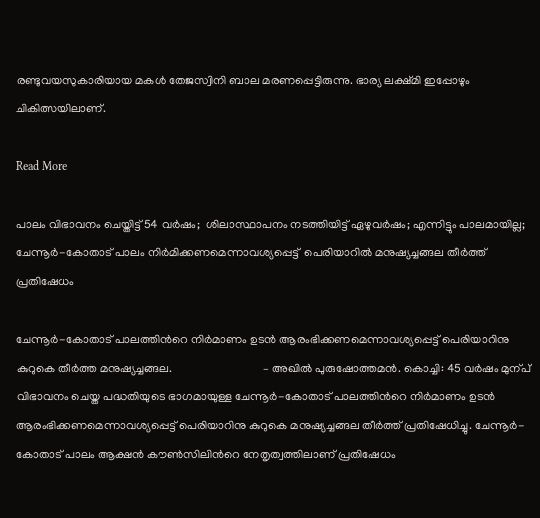രണ്ടുവയസുകാരിയായ മകൾ തേജസ്വിനി ബാല മരണപ്പെട്ടിരുന്നു. ഭാര്യ ലക്ഷ്മി ഇപ്പോഴും ചികിത്സയിലാണ്.

Read More

പാലം വിഭാവനം ചെയ്തിട്ട് 54 വർഷം;  ശിലാസ്ഥാപനം നടത്തിയിട്ട് ഏഴുവർഷം; എന്നിട്ടും പാലമായില്ല;  ചേന്നൂർ-കോതാട് പാലം നിർമിക്കണമെന്നാവശ്യപ്പെട്ട്  പെരിയാറിൽ മനുഷ്യച്ചങ്ങല തീർത്ത് പ്രതിഷേധം

ചേന്നൂർ-കോതാട് പാലത്തിന്‍റെ നിർമാണം ഉടൻ ആരംഭിക്കണമെന്നാവശ്യപ്പെട്ട് പെരിയാറിനു കുറുകെ തീർത്ത മനുഷ്യച്ചങ്ങല.                               – അഖിൽ പുരുഷോത്തമൻ. കൊച്ചി: 45 വർഷം മുന്പ് വിഭാവനം ചെയ്ത പദ്ധതിയുടെ ഭാഗമായുള്ള ചേന്നൂർ-കോതാട് പാലത്തിന്‍റെ നിർമാണം ഉടൻ ആരംഭിക്കണമെന്നാവശ്യപ്പെട്ട് പെരിയാറിനു കുറുകെ മനുഷ്യച്ചങ്ങല തീർത്ത് പ്രതിഷേധിച്ചു. ചേന്നൂർ-കോതാട് പാലം ആക്ഷൻ കൗണ്‍സിലിന്‍റെ നേതൃത്വത്തിലാണ് പ്രതിഷേധം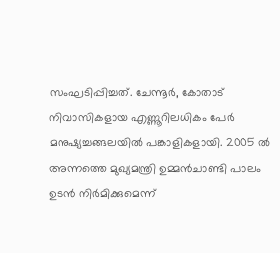സംഘടിപ്പിച്ചത്. ചേന്നൂർ, കോതാട് നിവാസികളായ എണ്ണൂറിലധികം പേർ മനുഷ്യച്ചങ്ങലയിൽ പങ്കാളികളായി. 2005 ൽ അന്നത്തെ മുഖ്യമന്ത്രി ഉമ്മൻചാണ്ടി പാലം ഉടൻ നിർമിക്കുമെന്ന്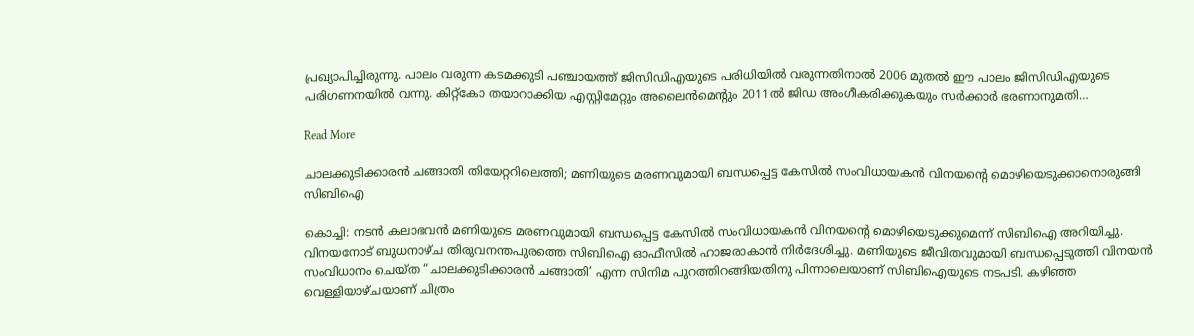പ്രഖ്യാപിച്ചിരുന്നു. പാലം വരുന്ന കടമക്കുടി പഞ്ചായത്ത് ജിസിഡിഎയുടെ പരിധിയിൽ വരുന്നതിനാൽ 2006 മുതൽ ഈ പാലം ജിസിഡിഎയുടെ പരിഗണനയിൽ വന്നു. കിറ്റ്കോ തയാറാക്കിയ എസ്റ്റിമേറ്റും അലൈൻമെന്‍റും 2011ൽ ജിഡ അംഗീകരിക്കുകയും സർക്കാർ ഭരണാനുമതി…

Read More

ചാലക്കുടിക്കാരൻ ചങ്ങാതി തിയേറ്ററിലെത്തി; മണിയുടെ മരണവുമായി ബന്ധപ്പെട്ട കേസിൽ സംവിധായകൻ വിനയന്‍റെ മൊഴിയെടുക്കാനൊരുങ്ങി സിബിഐ

കൊച്ചി: നടൻ കലാഭവൻ മണിയുടെ മരണവുമായി ബന്ധപ്പെട്ട കേസിൽ സംവിധായകൻ വിനയന്‍റെ മൊഴിയെടുക്കുമെന്ന് സിബിഐ അറിയിച്ചു. വിനയനോട് ബുധനാഴ്ച തിരുവനന്തപുരത്തെ സിബിഐ ഓഫീസിൽ ഹാജരാകാൻ നിർദേശിച്ചു. മണിയുടെ ജീവിതവുമായി ബന്ധപ്പെടുത്തി വിനയൻ സംവിധാനം ചെയ്ത “ചാലക്കുടിക്കാരൻ ചങ്ങാതി’ എന്ന സിനിമ പുറത്തിറങ്ങിയതിനു പിന്നാലെയാണ് സിബിഐയുടെ നടപടി. കഴിഞ്ഞ വെള്ളിയാഴ്ചയാണ് ചിത്രം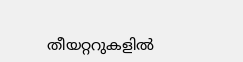തീയറ്ററുകളിൽ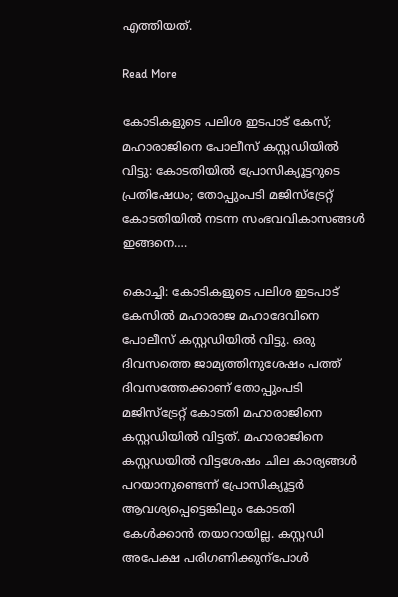എത്തിയത്.

Read More

കോടികളുടെ പലിശ ഇടപാട് കേസ്;  മഹാരാജിനെ പോലീസ് കസ്റ്റഡിയിൽ വിട്ടു: കോടതിയിൽ പ്രോസിക്യൂട്ടറുടെ പ്രതിഷേധം; തോപ്പുംപടി മജിസ്ട്രേറ്റ് കോടതിയിൽ നടന്ന സംഭവവികാസങ്ങൾ ഇങ്ങനെ….

കൊച്ചി: കോടികളുടെ പലിശ ഇടപാട് കേസിൽ മഹാരാജ മഹാദേവിനെ പോലീസ് കസ്റ്റഡിയിൽ വിട്ടു. ഒരു ദിവസത്തെ ജാമ്യത്തിനുശേഷം പത്ത് ദിവസത്തേക്കാണ് തോപ്പുംപടി മജിസ്ട്രേറ്റ് കോടതി മഹാരാജിനെ കസ്റ്റഡിയിൽ വിട്ടത്. മഹാരാജിനെ കസ്റ്റഡയിൽ വിട്ടശേഷം ചില കാര്യങ്ങൾ പറയാനുണ്ടെന്ന് പ്രോസിക്യൂട്ടർ ആവശ്യപ്പെട്ടെങ്കിലും കോടതി കേൾക്കാൻ തയാറായില്ല. കസ്റ്റഡി അപേക്ഷ പരിഗണിക്കുന്പോൾ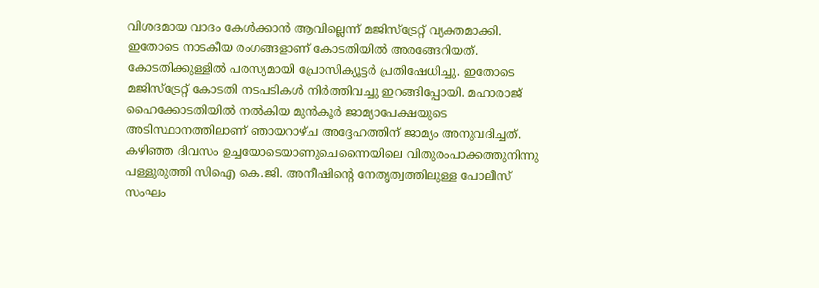വിശദമായ വാദം കേൾക്കാൻ ആവില്ലെന്ന് മജിസ്ട്രേറ്റ് വ്യക്തമാക്കി. ഇതോടെ നാടകീയ രംഗങ്ങളാണ് കോടതിയിൽ അരങ്ങേറിയത്. കോടതിക്കുള്ളിൽ പരസ്യമായി പ്രോസിക്യൂട്ടർ പ്രതിഷേധിച്ചു. ഇതോടെ മജിസ്ട്രേറ്റ് കോടതി നടപടികൾ നിർത്തിവച്ചു ഇറങ്ങിപ്പോയി. മഹാരാജ് ഹൈക്കോടതിയിൽ നൽകിയ മുൻകൂർ ജാമ്യാപേക്ഷയുടെ അടിസ്ഥാനത്തിലാണ് ഞായറാഴ്ച അദ്ദേഹത്തിന് ജാമ്യം അനുവദിച്ചത്. കഴിഞ്ഞ ദിവസം ഉച്ചയോടെയാണുചെന്നൈയിലെ വിതുരംപാക്കത്തുനിന്നു പള്ളുരുത്തി സിഐ കെ.ജി. അനീഷിന്‍റെ നേതൃത്വത്തിലുള്ള പോലീസ് സംഘം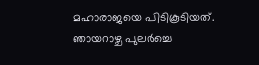മഹാരാജയെ പിടികൂടിയത്. ഞായറാഴ്ച പുലർച്ചെ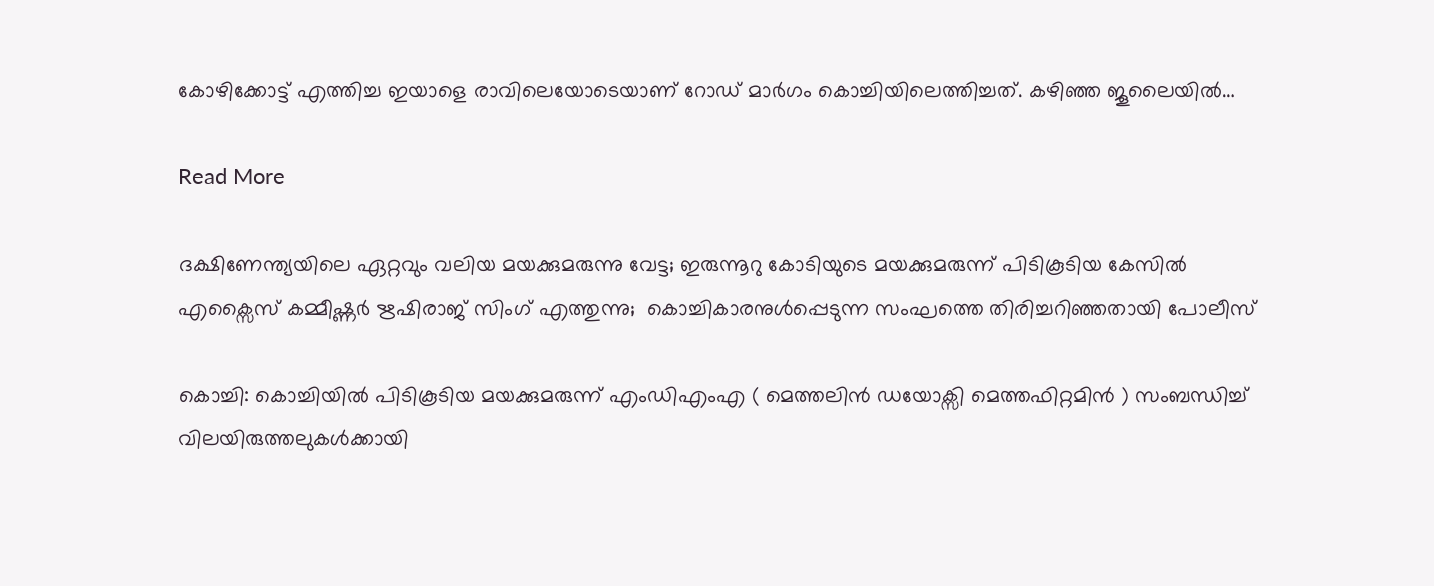കോഴിക്കോട്ട് എത്തിച്ച ഇയാളെ രാവിലെയോടെയാണ് റോഡ് മാർഗം കൊച്ചിയിലെത്തിച്ചത്. കഴിഞ്ഞ ജൂലൈയിൽ…

Read More

ദക്ഷിണേന്ത്യയിലെ ഏറ്റവും വലിയ മയക്കുമരുന്നു വേട്ട; ഇരുന്നൂറു കോടിയുടെ മയക്കുമരുന്ന് പിടികൂടിയ കേസിൽ എക്സൈസ് കമ്മീഷ്ണർ ഋഷിരാജ് സിംഗ് എത്തുന്നു;  കൊച്ചികാരനുൾപ്പെടുന്ന സംഘത്തെ തിരിച്ചറിഞ്ഞതായി പോലീസ്

കൊച്ചി: കൊച്ചിയിൽ പിടികൂടിയ മയക്കുമരുന്ന് എംഡിഎംഎ ( മെത്തലിൻ ഡയോക്സി മെത്തഫിറ്റമിൻ ) സംബന്ധിച്ച് വിലയിരുത്തലുകൾക്കായി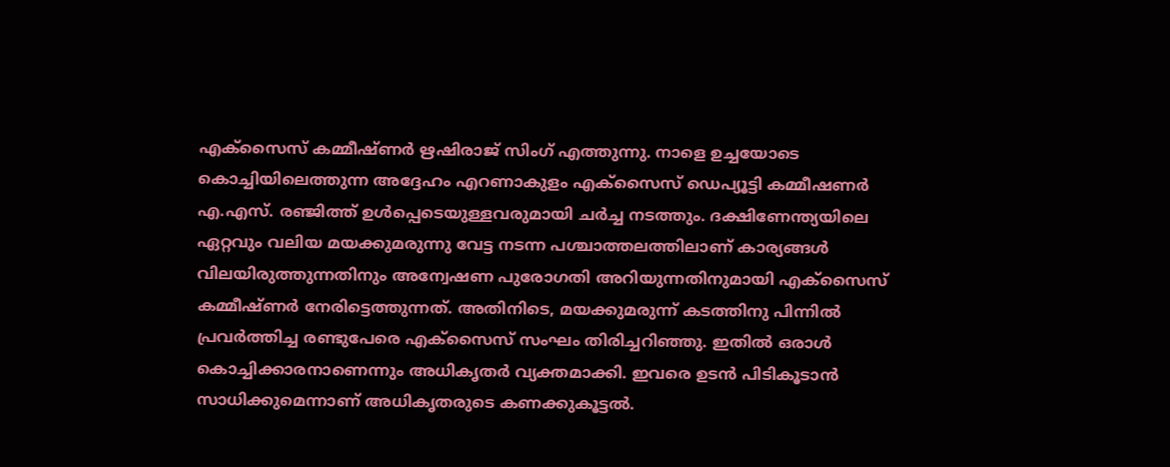എക്സൈസ് കമ്മീഷ്ണർ ഋഷിരാജ് സിംഗ് എത്തുന്നു. നാളെ ഉച്ചയോടെ കൊച്ചിയിലെത്തുന്ന അദ്ദേഹം എറണാകുളം എക്സൈസ് ഡെപ്യൂട്ടി കമ്മീഷണർ എ.എസ്. രഞ്ജിത്ത് ഉൾപ്പെടെയുള്ളവരുമായി ചർച്ച നടത്തും. ദക്ഷിണേന്ത്യയിലെ ഏറ്റവും വലിയ മയക്കുമരുന്നു വേട്ട നടന്ന പശ്ചാത്തലത്തിലാണ് കാര്യങ്ങൾ വിലയിരുത്തുന്നതിനും അന്വേഷണ പുരോഗതി അറിയുന്നതിനുമായി എക്സൈസ് കമ്മീഷ്ണർ നേരിട്ടെത്തുന്നത്. അതിനിടെ, മയക്കുമരുന്ന് കടത്തിനു പിന്നിൽ പ്രവർത്തിച്ച രണ്ടുപേരെ എക്സൈസ് സംഘം തിരിച്ചറിഞ്ഞു. ഇതിൽ ഒരാൾ കൊച്ചിക്കാരനാണെന്നും അധികൃതർ വ്യക്തമാക്കി. ഇവരെ ഉടൻ പിടികൂടാൻ സാധിക്കുമെന്നാണ് അധികൃതരുടെ കണക്കുകൂട്ടൽ.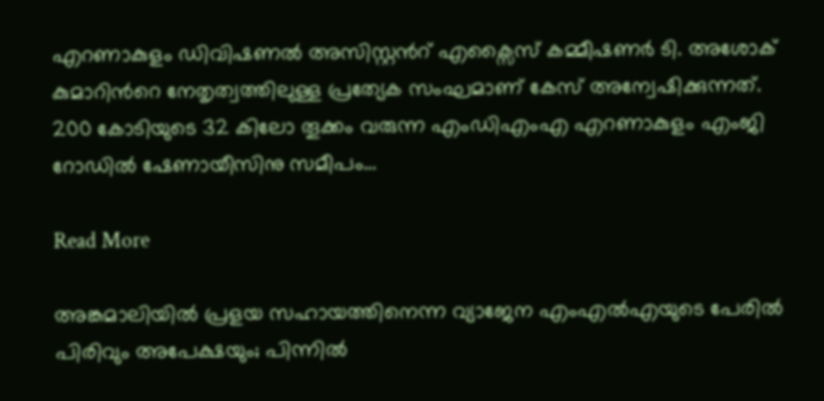എറണാകുളം ഡിവിഷണൽ അസിസ്റ്റൻറ് എക്സൈസ് കമ്മീഷണർ ടി. അശോക് കുമാറിന്‍റെ നേതൃത്വത്തിലുള്ള പ്രത്യേക സംഘമാണ് കേസ് അന്വേഷിക്കുന്നത്. 200 കോടിയുടെ 32 കിലോ തൂക്കം വരുന്ന എംഡിഎംഎ എറണാകുളം എംജി റോഡിൽ ഷേണായീസിനു സമീപം…

Read More

അങ്കമാലിയിൽ പ്രളയ സഹായത്തിനെന്ന വ്യാജേന എംഎൽഎയുടെ പേരിൽ പിരിവും അപേക്ഷയും; പിന്നില്‍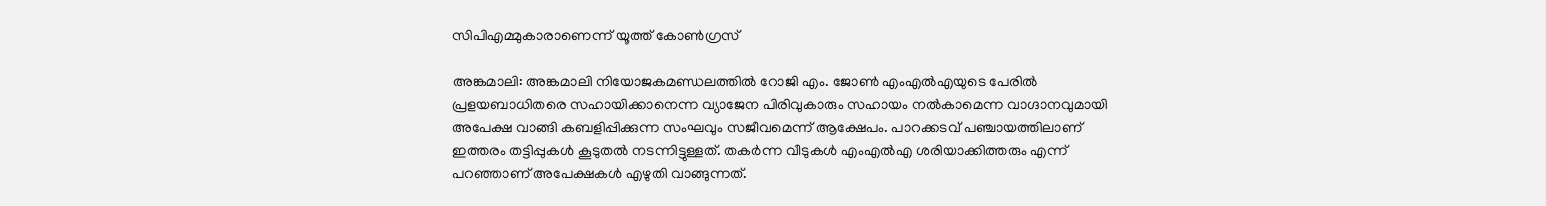സിപിഎമ്മുകാരാണെന്ന് യൂത്ത് കോൺഗ്രസ്

അങ്കമാലി: അങ്കമാലി നിയോജകമണ്ഡലത്തിൽ റോജി എം. ജോൺ എംഎൽഎയുടെ പേരിൽ പ്രളയബാധിതരെ സഹായിക്കാനെന്ന വ്യാജേന പിരിവുകാരും സഹായം നൽകാമെന്ന വാഗ്ദാനവുമായി അപേക്ഷ വാങ്ങി കബളിപ്പിക്കുന്ന സംഘവും സജീവമെന്ന് ആക്ഷേപം. പാറക്കടവ് പഞ്ചായത്തിലാണ് ഇത്തരം തട്ടിപ്പുകൾ കൂടുതൽ നടന്നിട്ടുള്ളത്. തകർന്ന വീടുകൾ എംഎൽഎ ശരിയാക്കിത്തരും എന്ന് പറഞ്ഞാണ് അപേക്ഷകൾ എഴുതി വാങ്ങുന്നത്.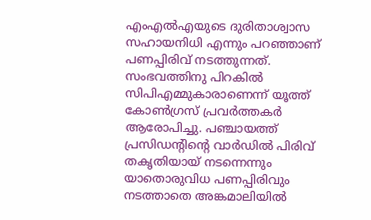എംഎൽഎയുടെ ദുരിതാശ്വാസ സഹായനിധി എന്നും പറഞ്ഞാണ് പണപ്പിരിവ് നടത്തുന്നത്. സംഭവത്തിനു പിറകിൽ സിപിഎമ്മുകാരാണെന്ന് യൂത്ത് കോൺഗ്രസ് പ്രവർത്തകർ ആരോപിച്ചു. പഞ്ചായത്ത് പ്രസിഡന്‍റിന്‍റെ വാർഡിൽ പിരിവ് തകൃതിയായ് നടന്നെന്നും യാതൊരുവിധ പണപ്പിരിവും നടത്താതെ അങ്കമാലിയിൽ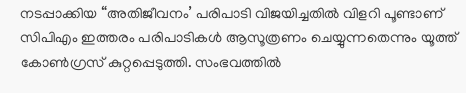നടപ്പാക്കിയ “അതിജീവനം’ പരിപാടി വിജയിച്ചതിൽ വിളറി പൂണ്ടാണ് സിപിഎം ഇത്തരം പരിപാടികൾ ആസൂത്രണം ചെയ്യുന്നതെന്നും യൂത്ത് കോൺഗ്രസ് കുറ്റപ്പെടുത്തി. സംഭവത്തിൽ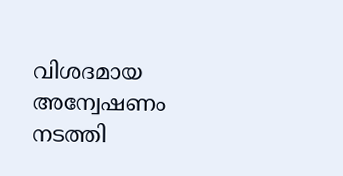വിശദമായ അന്വേഷണം നടത്തി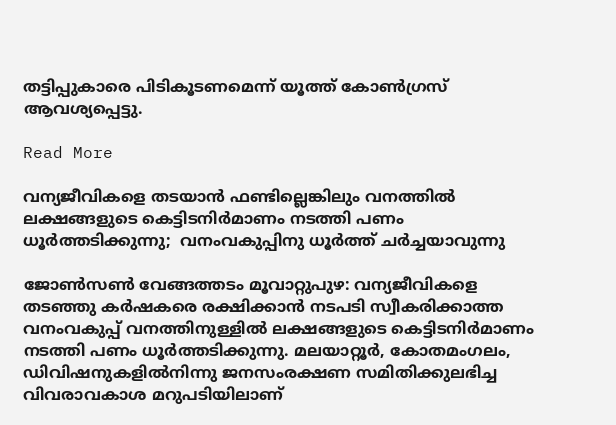തട്ടിപ്പുകാരെ പിടികൂടണമെന്ന് യൂത്ത് കോൺഗ്രസ് ആവശ്യപ്പെട്ടു.

Read More

വന്യജീവികളെ തടയാൻ ഫണ്ടില്ലെങ്കിലും വനത്തിൽ ലക്ഷങ്ങളുടെ കെട്ടിടനിർമാണം നടത്തി പണം ധൂർത്തടിക്കുന്നു;  വനംവകുപ്പിനു ധൂർത്ത് ചർച്ചയാവുന്നു

ജോണ്‍സണ്‍ വേങ്ങത്തടം മൂവാറ്റുപുഴ: വന്യജീവികളെ തടഞ്ഞു കർഷകരെ രക്ഷിക്കാൻ നടപടി സ്വീകരിക്കാത്ത വനംവകുപ്പ് വനത്തിനുള്ളിൽ ലക്ഷങ്ങളുടെ കെട്ടിടനിർമാണം നടത്തി പണം ധൂർത്തടിക്കുന്നു. മലയാറ്റൂർ, കോതമംഗലം, ഡിവിഷനുകളിൽനിന്നു ജനസംരക്ഷണ സമിതിക്കുലഭിച്ച വിവരാവകാശ മറുപടിയിലാണ്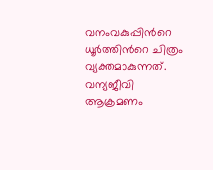വനംവകുപ്പിന്‍റെ ധൂർത്തിന്‍റെ ചിത്രം വ്യക്തമാകുന്നത്. വന്യജീവി ആക്രമണം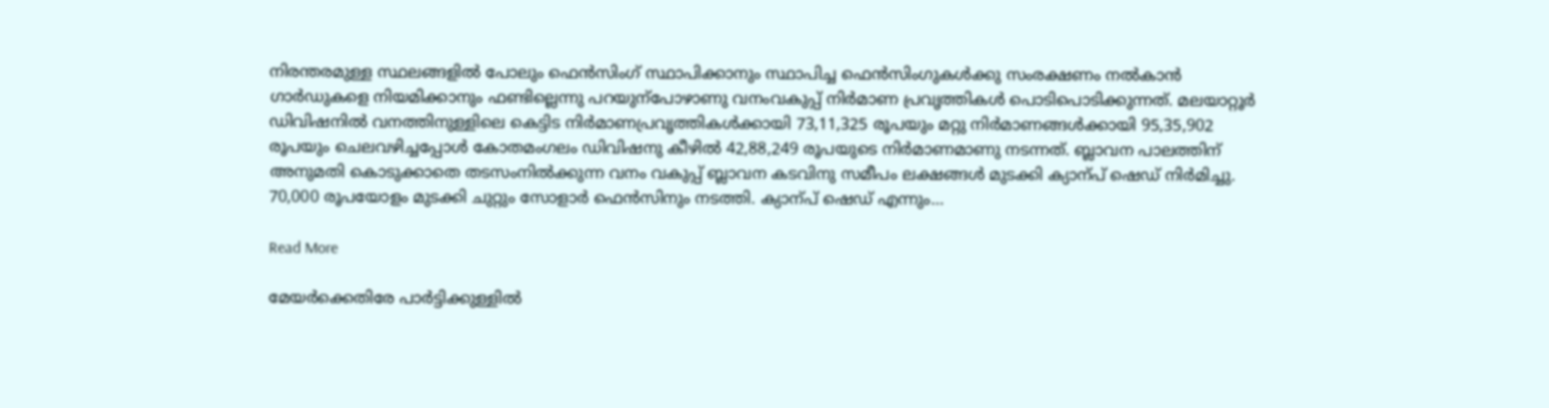നിരന്തരമുള്ള സ്ഥലങ്ങളിൽ പോലും ഫെൻസിംഗ് സ്ഥാപിക്കാനും സ്ഥാപിച്ച ഫെൻസിംഗുകൾക്കു സംരക്ഷണം നൽകാൻ ഗാർഡുകളെ നിയമിക്കാനും ഫണ്ടില്ലെന്നു പറയുന്പോഴാണു വനംവകുപ്പ് നിർമാണ പ്രവൃത്തികൾ പൊടിപൊടിക്കുന്നത്. മലയാറ്റൂർ ഡിവിഷനിൽ വനത്തിനുള്ളിലെ കെട്ടിട നിർമാണപ്രവൃത്തികൾക്കായി 73,11,325 രൂപയും മറ്റു നിർമാണങ്ങൾക്കായി 95,35,902 രൂപയും ചെലവഴിച്ചപ്പോൾ കോതമംഗലം ഡിവിഷനു കീഴിൽ 42,88,249 രൂപയുടെ നിർമാണമാണു നടന്നത്. ബ്ലാവന പാലത്തിന് അനുമതി കൊടുക്കാതെ തടസംനിൽക്കുന്ന വനം വകുപ്പ് ബ്ലാവന കടവിനു സമീപം ലക്ഷങ്ങൾ മുടക്കി ക്യാന്പ് ഷെഡ് നിർമിച്ചു. 70,000 രൂപയോളം മുടക്കി ചുറ്റും സോളാർ ഫെൻസിനും നടത്തി. ക്യാന്പ് ഷെഡ് എന്നും…

Read More

മേയർക്കെതിരേ പാർട്ടിക്കുള്ളിൽ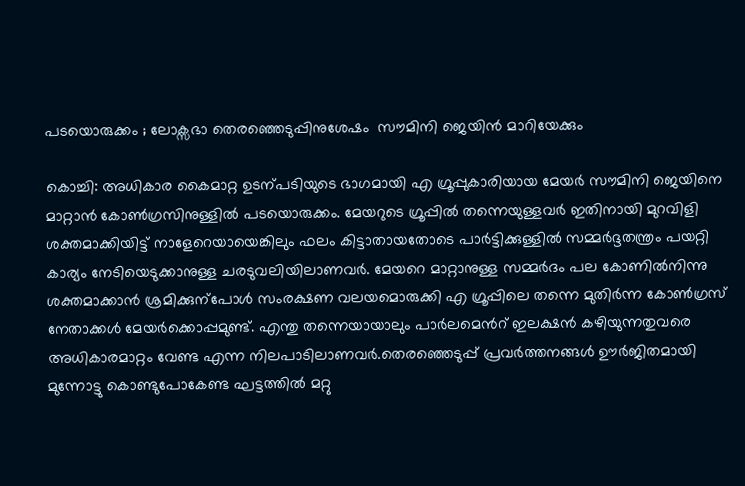പടയൊരുക്കം ; ലോക്സഭാ തെരഞ്ഞെടുപ്പിനുശേഷം  സൗമിനി ജെയിൻ മാറിയേക്കും

കൊച്ചി: അധികാര കൈമാറ്റ ഉടന്പടിയുടെ ഭാഗമായി എ ഗ്രൂപ്പുകാരിയായ മേയർ സൗമിനി ജെയിനെ മാറ്റാൻ കോണ്‍ഗ്രസിനുള്ളിൽ പടയൊരുക്കം. മേയറുടെ ഗ്രൂപ്പിൽ തന്നെയുള്ളവർ ഇതിനായി മുറവിളി ശക്തമാക്കിയിട്ട് നാളേറെയായെങ്കിലും ഫലം കിട്ടാതായതോടെ പാർട്ടിക്കുള്ളിൽ സമ്മർദ്ദതന്ത്രം പയറ്റി കാര്യം നേടിയെടുക്കാനുള്ള ചരടുവലിയിലാണവർ. മേയറെ മാറ്റാനുള്ള സമ്മർദം പല കോണിൽനിന്നു ശക്തമാക്കാൻ ശ്രമിക്കുന്പോൾ സംരക്ഷണ വലയമൊരുക്കി എ ഗ്രൂപ്പിലെ തന്നെ മുതിർന്ന കോണ്‍ഗ്രസ് നേതാക്കൾ മേയർക്കൊപ്പമുണ്ട്. എന്തു തന്നെയായാലും പാർലമെന്‍റ് ഇലക്ഷൻ കഴിയുന്നതുവരെ അധികാരമാറ്റം വേണ്ട എന്ന നിലപാടിലാണവർ.തെരഞ്ഞെടുപ്പ് പ്രവർത്തനങ്ങൾ ഊർജിതമായി മുന്നോട്ടു കൊണ്ടുപോകേണ്ട ഘട്ടത്തിൽ മറ്റു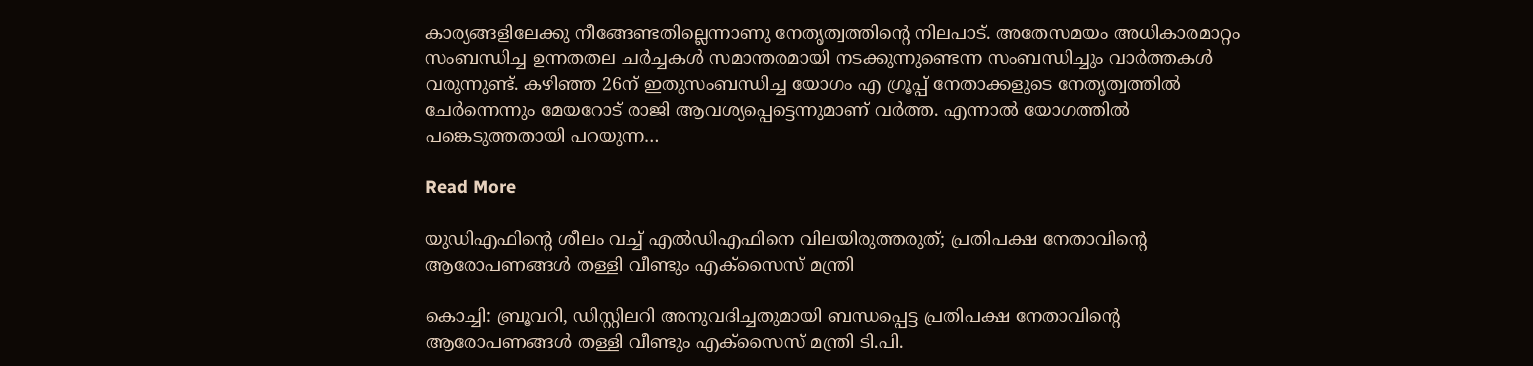കാര്യങ്ങളിലേക്കു നീങ്ങേണ്ടതില്ലെന്നാണു നേതൃത്വത്തിന്‍റെ നിലപാട്. അതേസമയം അധികാരമാറ്റം സംബന്ധിച്ച ഉന്നതതല ചർച്ചകൾ സമാന്തരമായി നടക്കുന്നുണ്ടെന്ന സംബന്ധിച്ചും വാർത്തകൾ വരുന്നുണ്ട്. കഴിഞ്ഞ 26ന് ഇതുസംബന്ധിച്ച യോഗം എ ഗ്രൂപ്പ് നേതാക്കളുടെ നേതൃത്വത്തിൽ ചേർന്നെന്നും മേയറോട് രാജി ആവശ്യപ്പെട്ടെന്നുമാണ് വർത്ത. എന്നാൽ യോഗത്തിൽ പങ്കെടുത്തതായി പറയുന്ന…

Read More

യുഡിഎഫിന്‍റെ ശീലം വച്ച് എൽഡിഎഫിനെ വിലയിരുത്തരുത്; പ്രതിപക്ഷ നേതാവിന്‍റെ ആരോപണങ്ങൾ തള്ളി വീണ്ടും എക്സൈസ് മന്ത്രി

കൊച്ചി: ബ്രൂവറി, ഡിസ്റ്റിലറി അനുവദിച്ചതുമായി ബന്ധപ്പെട്ട പ്രതിപക്ഷ നേതാവിന്‍റെ ആരോപണങ്ങൾ തള്ളി വീണ്ടും എക്സൈസ് മന്ത്രി ടി.പി.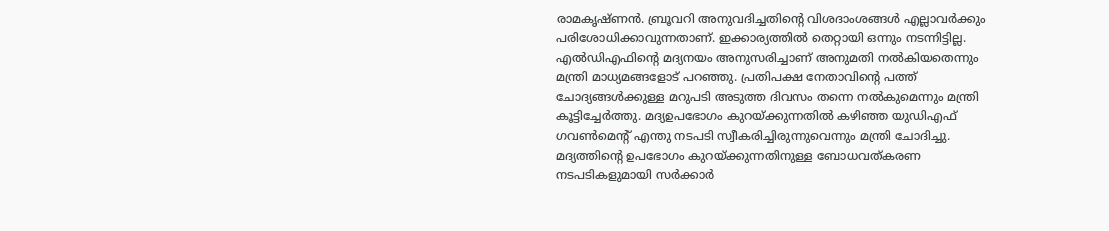രാമകൃഷ്ണൻ. ബ്രൂവറി അനുവദിച്ചതിന്‍റെ വിശദാംശങ്ങൾ എല്ലാവർക്കും പരിശോധിക്കാവുന്നതാണ്. ഇക്കാര്യത്തിൽ തെറ്റായി ഒന്നും നടന്നിട്ടില്ല. എൽഡിഎഫിന്‍റെ മദ്യനയം അനുസരിച്ചാണ് അനുമതി നൽകിയതെന്നും മന്ത്രി മാധ്യമങ്ങളോട് പറഞ്ഞു. പ്രതിപക്ഷ നേതാവിന്‍റെ പത്ത് ചോദ്യങ്ങൾക്കുള്ള മറുപടി അടുത്ത ദിവസം തന്നെ നൽകുമെന്നും മന്ത്രി കൂട്ടിച്ചേർത്തു. മദ്യഉപഭോഗം കുറയ്ക്കുന്നതിൽ കഴിഞ്ഞ യുഡിഎഫ് ഗവണ്‍മെന്‍റ് എന്തു നടപടി സ്വീകരിച്ചിരുന്നുവെന്നും മന്ത്രി ചോദിച്ചു. മദ്യത്തിന്‍റെ ഉപഭോഗം കുറയ്ക്കുന്നതിനുള്ള ബോധവത്കരണ നടപടികളുമായി സർക്കാർ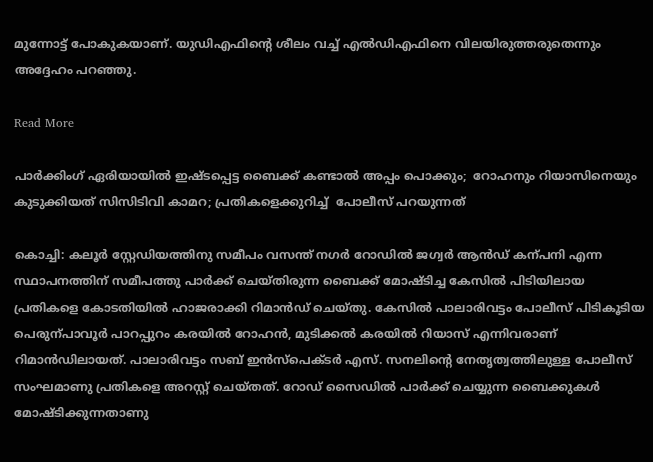മുന്നോട്ട് പോകുകയാണ്. യുഡിഎഫിന്‍റെ ശീലം വച്ച് എൽഡിഎഫിനെ വിലയിരുത്തരുതെന്നും അദ്ദേഹം പറഞ്ഞു.

Read More

പാർക്കിംഗ് ഏരിയായിൽ ഇഷ്ടപ്പെട്ട ബൈക്ക് കണ്ടാൽ അപ്പം പൊക്കും;  റോഹനും റിയാസിനെയും കുടുക്കിയത് സിസിടിവി കാമറ; പ്രതികളെക്കുറിച്ച്  പോലീസ് പറയുന്നത്

കൊച്ചി: കലൂർ സ്റ്റേഡിയത്തിനു സമീപം വസന്ത് നഗർ റോഡിൽ ജഗ്വർ ആൻഡ് കന്പനി എന്ന സ്ഥാപനത്തിന് സമീപത്തു പാർക്ക് ചെയ്തിരുന്ന ബൈക്ക് മോഷ്ടിച്ച കേസിൽ പിടിയിലായ പ്രതികളെ കോടതിയിൽ ഹാജരാക്കി റിമാൻഡ് ചെയ്തു. കേസിൽ പാലാരിവട്ടം പോലീസ് പിടികൂടിയ പെരുന്പാവൂർ പാറപ്പുറം കരയിൽ റോഹൻ, മുടിക്കൽ കരയിൽ റിയാസ് എന്നിവരാണ് റിമാൻഡിലായത്. പാലാരിവട്ടം സബ് ഇൻസ്പെക്ടർ എസ്. സനലിന്‍റെ നേതൃത്വത്തിലുള്ള പോലീസ് സംഘമാണു പ്രതികളെ അറസ്റ്റ് ചെയ്തത്. റോഡ് സൈഡിൽ പാർക്ക് ചെയ്യുന്ന ബൈക്കുകൾ മോഷ്ടിക്കുന്നതാണു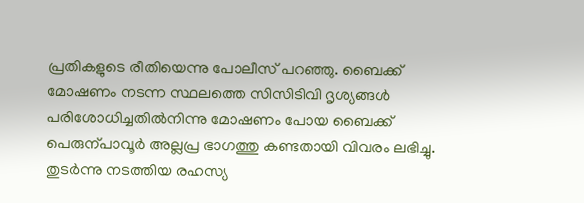പ്രതികളുടെ രീതിയെന്നു പോലീസ് പറഞ്ഞു. ബൈക്ക് മോഷണം നടന്ന സ്ഥലത്തെ സിസിടിവി ദൃശ്യങ്ങൾ പരിശോധിച്ചതിൽനിന്നു മോഷണം പോയ ബൈക്ക് പെരുന്പാവൂർ അല്ലപ്ര ഭാഗത്തു കണ്ടതായി വിവരം ലഭിച്ചു. തുടർന്നു നടത്തിയ രഹസ്യ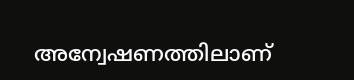അന്വേഷണത്തിലാണ്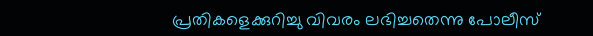പ്രതികളെക്കുറിച്ചു വിവരം ലഭിച്ചതെന്നു പോലീസ്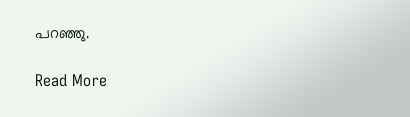പറഞ്ഞു.

Read More